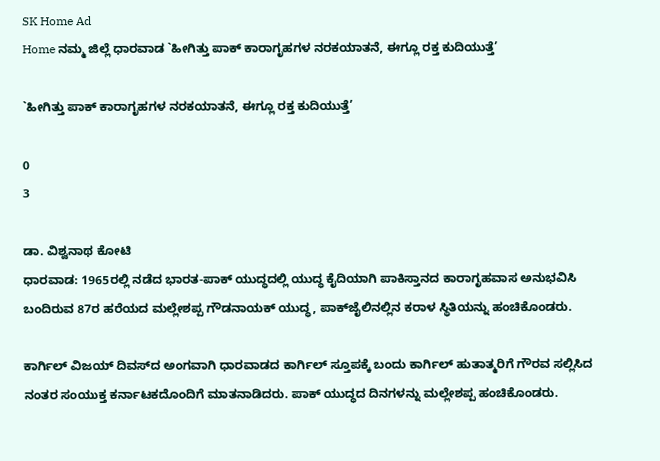SK Home Ad
Home ನಮ್ಮ ಜಿಲ್ಲೆ ಧಾರವಾಡ `ಹೀಗಿತ್ತು ಪಾಕ್ ಕಾರಾಗೃಹಗಳ ನರಕಯಾತನೆ, ಈಗ್ಲೂ ರಕ್ತ ಕುದಿಯುತ್ತೆ’

`ಹೀಗಿತ್ತು ಪಾಕ್ ಕಾರಾಗೃಹಗಳ ನರಕಯಾತನೆ, ಈಗ್ಲೂ ರಕ್ತ ಕುದಿಯುತ್ತೆ’

0
3

ಡಾ. ವಿಶ್ವನಾಥ ಕೋಟಿ
ಧಾರವಾಡ: 1965ರಲ್ಲಿ ನಡೆದ ಭಾರತ-ಪಾಕ್ ಯುದ್ಧದಲ್ಲಿ ಯುದ್ಧ ಕೈದಿಯಾಗಿ ಪಾಕಿಸ್ತಾನದ ಕಾರಾಗೃಹವಾಸ ಅನುಭವಿಸಿ ಬಂದಿರುವ 87ರ ಹರೆಯದ ಮಲ್ಲೇಶಪ್ಪ ಗೌಡನಾಯಕ್ ಯುದ್ಧ, ಪಾಕ್‌ಜೈಲಿನಲ್ಲಿನ ಕರಾಳ ಸ್ಥಿತಿಯನ್ನು ಹಂಚಿಕೊಂಡರು.

ಕಾರ್ಗಿಲ್ ವಿಜಯ್ ದಿವಸ್‌ದ ಅಂಗವಾಗಿ ಧಾರವಾಡದ ಕಾರ್ಗಿಲ್ ಸ್ತೂಪಕ್ಕೆ ಬಂದು ಕಾರ್ಗಿಲ್ ಹುತಾತ್ಮರಿಗೆ ಗೌರವ ಸಲ್ಲಿಸಿದ ನಂತರ ಸಂಯುಕ್ತ ಕರ್ನಾಟಕದೊಂದಿಗೆ ಮಾತನಾಡಿದರು. ಪಾಕ್ ಯುದ್ಧದ ದಿನಗಳನ್ನು ಮಲ್ಲೇಶಪ್ಪ ಹಂಚಿಕೊಂಡರು.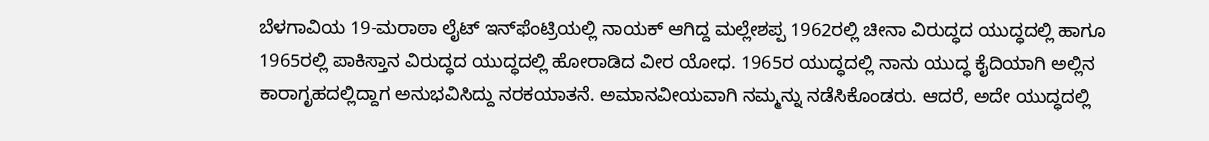ಬೆಳಗಾವಿಯ 19-ಮರಾಠಾ ಲೈಟ್ ಇನ್‌ಫೆಂಟ್ರಿಯಲ್ಲಿ ನಾಯಕ್ ಆಗಿದ್ದ ಮಲ್ಲೇಶಪ್ಪ 1962ರಲ್ಲಿ ಚೀನಾ ವಿರುದ್ಧದ ಯುದ್ಧದಲ್ಲಿ ಹಾಗೂ 1965ರಲ್ಲಿ ಪಾಕಿಸ್ತಾನ ವಿರುದ್ಧದ ಯುದ್ಧದಲ್ಲಿ ಹೋರಾಡಿದ ವೀರ ಯೋಧ. 1965ರ ಯುದ್ಧದಲ್ಲಿ ನಾನು ಯುದ್ಧ ಕೈದಿಯಾಗಿ ಅಲ್ಲಿನ ಕಾರಾಗೃಹದಲ್ಲಿದ್ದಾಗ ಅನುಭವಿಸಿದ್ದು ನರಕಯಾತನೆ. ಅಮಾನವೀಯವಾಗಿ ನಮ್ಮನ್ನು ನಡೆಸಿಕೊಂಡರು. ಆದರೆ, ಅದೇ ಯುದ್ಧದಲ್ಲಿ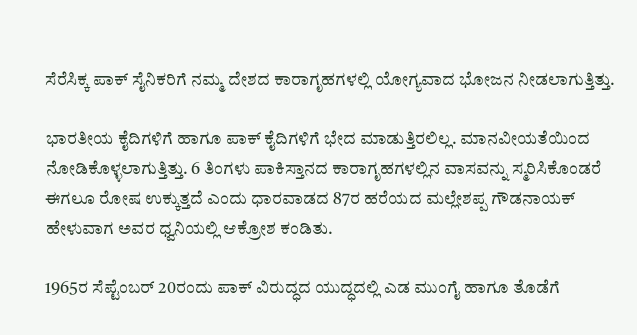ಸೆರೆಸಿಕ್ಕ ಪಾಕ್ ಸೈನಿಕರಿಗೆ ನಮ್ಮ ದೇಶದ ಕಾರಾಗೃಹಗಳಲ್ಲಿ ಯೋಗ್ಯವಾದ ಭೋಜನ ನೀಡಲಾಗುತ್ತಿತ್ತು.

ಭಾರತೀಯ ಕೈದಿಗಳಿಗೆ ಹಾಗೂ ಪಾಕ್ ಕೈದಿಗಳಿಗೆ ಭೇದ ಮಾಡುತ್ತಿರಲಿಲ್ಲ. ಮಾನವೀಯತೆಯಿಂದ ನೋಡಿಕೊಳ್ಳಲಾಗುತ್ತಿತ್ತು. 6 ತಿಂಗಳು ಪಾಕಿಸ್ತಾನದ ಕಾರಾಗೃಹಗಳಲ್ಲಿನ ವಾಸವನ್ನು ಸ್ಮರಿಸಿಕೊಂಡರೆ ಈಗಲೂ ರೋಷ ಉಕ್ಕುತ್ತದೆ ಎಂದು ಧಾರವಾಡದ 87ರ ಹರೆಯದ ಮಲ್ಲೇಶಪ್ಪ ಗೌಡನಾಯಕ್ ಹೇಳುವಾಗ ಅವರ ಧ್ವನಿಯಲ್ಲಿ ಆಕ್ರೋಶ ಕಂಡಿತು.

1965ರ ಸೆಪ್ಟೆಂಬರ್ 20ರಂದು ಪಾಕ್ ವಿರುದ್ಧದ ಯುದ್ಧದಲ್ಲಿ ಎಡ ಮುಂಗೈ ಹಾಗೂ ತೊಡೆಗೆ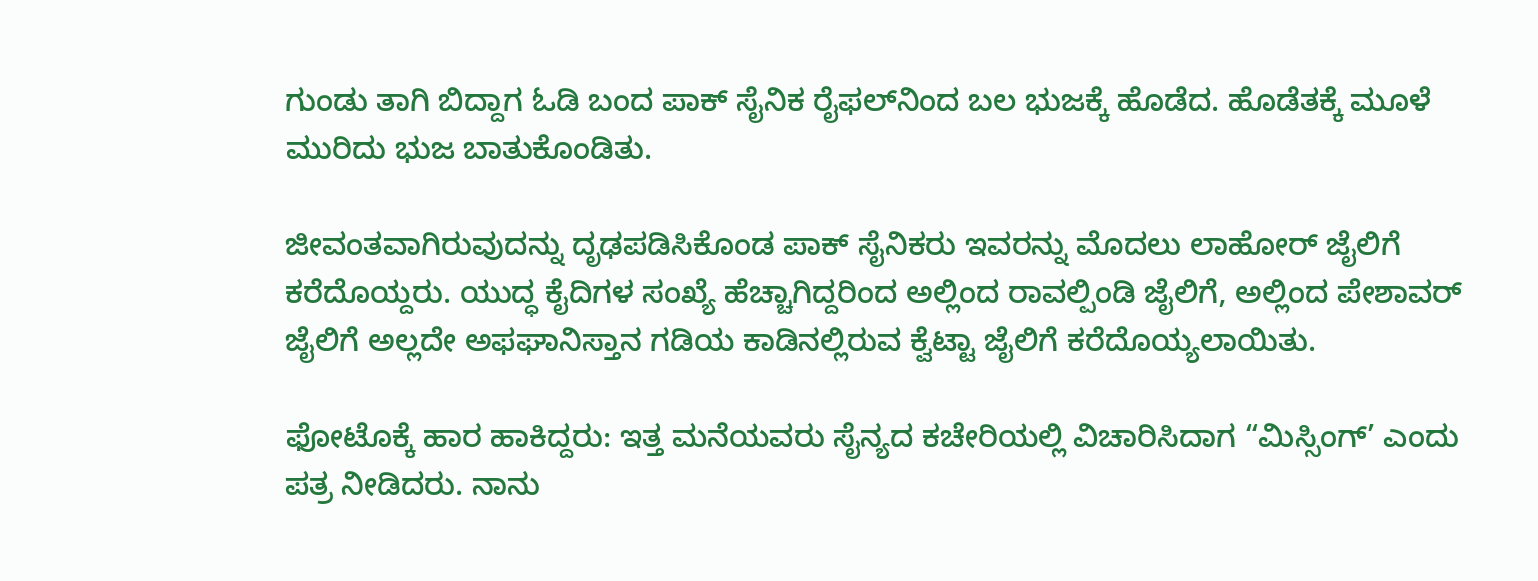ಗುಂಡು ತಾಗಿ ಬಿದ್ದಾಗ ಓಡಿ ಬಂದ ಪಾಕ್ ಸೈನಿಕ ರೈಫಲ್‌ನಿಂದ ಬಲ ಭುಜಕ್ಕೆ ಹೊಡೆದ. ಹೊಡೆತಕ್ಕೆ ಮೂಳೆ ಮುರಿದು ಭುಜ ಬಾತುಕೊಂಡಿತು.

ಜೀವಂತವಾಗಿರುವುದನ್ನು ದೃಢಪಡಿಸಿಕೊಂಡ ಪಾಕ್ ಸೈನಿಕರು ಇವರನ್ನು ಮೊದಲು ಲಾಹೋರ್ ಜೈಲಿಗೆ ಕರೆದೊಯ್ದರು. ಯುದ್ಧ ಕೈದಿಗಳ ಸಂಖ್ಯೆ ಹೆಚ್ಚಾಗಿದ್ದರಿಂದ ಅಲ್ಲಿಂದ ರಾವಲ್ಪಿಂಡಿ ಜೈಲಿಗೆ, ಅಲ್ಲಿಂದ ಪೇಶಾವರ್ ಜೈಲಿಗೆ ಅಲ್ಲದೇ ಅಫಘಾನಿಸ್ತಾನ ಗಡಿಯ ಕಾಡಿನಲ್ಲಿರುವ ಕ್ವೆಟ್ಟಾ ಜೈಲಿಗೆ ಕರೆದೊಯ್ಯಲಾಯಿತು.

ಫೋಟೊಕ್ಕೆ ಹಾರ ಹಾಕಿದ್ದರು: ಇತ್ತ ಮನೆಯವರು ಸೈನ್ಯದ ಕಚೇರಿಯಲ್ಲಿ ವಿಚಾರಿಸಿದಾಗ “ಮಿಸ್ಸಿಂಗ್’ ಎಂದು ಪತ್ರ ನೀಡಿದರು. ನಾನು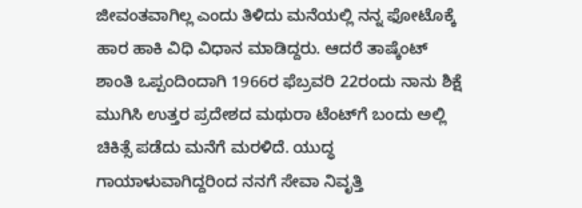ಜೀವಂತವಾಗಿಲ್ಲ ಎಂದು ತಿಳಿದು ಮನೆಯಲ್ಲಿ ನನ್ನ ಫೋಟೊಕ್ಕೆ ಹಾರ ಹಾಕಿ ವಿಧಿ ವಿಧಾನ ಮಾಡಿದ್ದರು. ಆದರೆ ತಾಷ್ಕೆಂಟ್ ಶಾಂತಿ ಒಪ್ಪಂದಿಂದಾಗಿ 1966ರ ಫೆಬ್ರವರಿ 22ರಂದು ನಾನು ಶಿಕ್ಷೆ ಮುಗಿಸಿ ಉತ್ತರ ಪ್ರದೇಶದ ಮಥುರಾ ಟೆಂಟ್‌ಗೆ ಬಂದು ಅಲ್ಲಿ ಚಿಕಿತ್ಸೆ ಪಡೆದು ಮನೆಗೆ ಮರಳಿದೆ. ಯುದ್ಧ ಗಾಯಾಳುವಾಗಿದ್ದರಿಂದ ನನಗೆ ಸೇವಾ ನಿವೃತ್ತಿ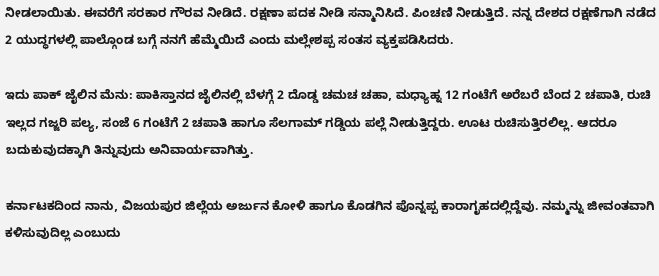ನೀಡಲಾಯಿತು. ಈವರೆಗೆ ಸರಕಾರ ಗೌರವ ನೀಡಿದೆ. ರಕ್ಷಣಾ ಪದಕ ನೀಡಿ ಸನ್ಮಾನಿಸಿದೆ. ಪಿಂಚಣಿ ನೀಡುತ್ತಿದೆ. ನನ್ನ ದೇಶದ ರಕ್ಷಣೆಗಾಗಿ ನಡೆದ 2 ಯುದ್ಧಗಳಲ್ಲಿ ಪಾಲ್ಗೊಂಡ ಬಗ್ಗೆ ನನಗೆ ಹೆಮ್ಮೆಯಿದೆ ಎಂದು ಮಲ್ಲೇಶಪ್ಪ ಸಂತಸ ವ್ಯಕ್ತಪಡಿಸಿದರು.

ಇದು ಪಾಕ್ ಜೈಲಿನ ಮೆನು: ಪಾಕಿಸ್ತಾನದ ಜೈಲಿನಲ್ಲಿ ಬೆಳಗ್ಗೆ 2 ದೊಡ್ಡ ಚಮಚ ಚಹಾ, ಮಧ್ಯಾಹ್ನ 12 ಗಂಟೆಗೆ ಅರೆಬರೆ ಬೆಂದ 2 ಚಪಾತಿ, ರುಚಿ ಇಲ್ಲದ ಗಜ್ಜರಿ ಪಲ್ಯ, ಸಂಜೆ 6 ಗಂಟೆಗೆ 2 ಚಪಾತಿ ಹಾಗೂ ಸೆಲಗಾಮ್ ಗಡ್ಡಿಯ ಪಲ್ಲೆ ನೀಡುತ್ತಿದ್ದರು. ಊಟ ರುಚಿಸುತ್ತಿರಲಿಲ್ಲ. ಆದರೂ ಬದುಕುವುದಕ್ಕಾಗಿ ತಿನ್ನುವುದು ಅನಿವಾರ್ಯವಾಗಿತ್ತು.

ಕರ್ನಾಟಕದಿಂದ ನಾನು, ವಿಜಯಪುರ ಜಿಲ್ಲೆಯ ಅರ್ಜುನ ಕೋಳಿ ಹಾಗೂ ಕೊಡಗಿನ ಪೊನ್ನಪ್ಪ ಕಾರಾಗೃಹದಲ್ಲಿದ್ದೆವು. ನಮ್ಮನ್ನು ಜೀವಂತವಾಗಿ ಕಳಿಸುವುದಿಲ್ಲ ಎಂಬುದು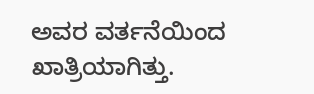ಅವರ ವರ್ತನೆಯಿಂದ ಖಾತ್ರಿಯಾಗಿತ್ತು.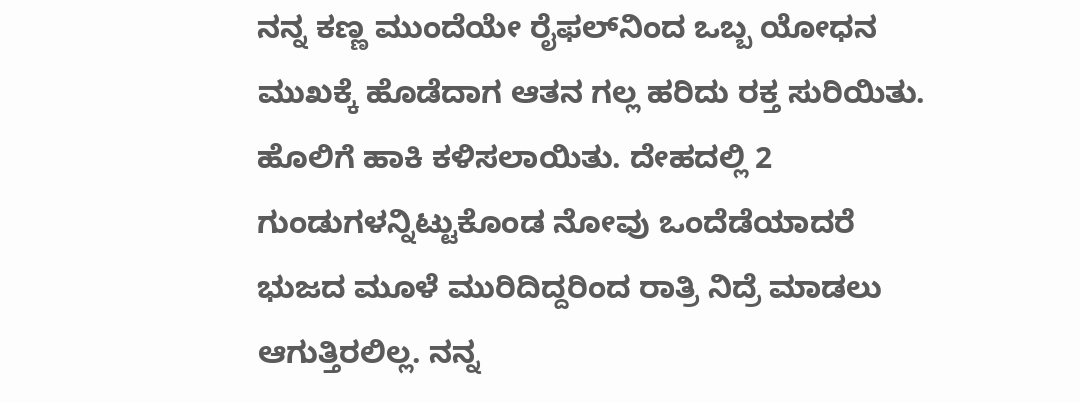ನನ್ನ ಕಣ್ಣ ಮುಂದೆಯೇ ರೈಫಲ್‌ನಿಂದ ಒಬ್ಬ ಯೋಧನ ಮುಖಕ್ಕೆ ಹೊಡೆದಾಗ ಆತನ ಗಲ್ಲ ಹರಿದು ರಕ್ತ ಸುರಿಯಿತು. ಹೊಲಿಗೆ ಹಾಕಿ ಕಳಿಸಲಾಯಿತು. ದೇಹದಲ್ಲಿ 2 ಗುಂಡುಗಳನ್ನಿಟ್ಟುಕೊಂಡ ನೋವು ಒಂದೆಡೆಯಾದರೆ ಭುಜದ ಮೂಳೆ ಮುರಿದಿದ್ದರಿಂದ ರಾತ್ರಿ ನಿದ್ರೆ ಮಾಡಲು ಆಗುತ್ತಿರಲಿಲ್ಲ. ನನ್ನ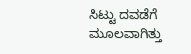ಸಿಟ್ಟು ದವಡೆಗೆ ಮೂಲವಾಗಿತ್ತು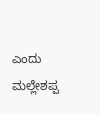ಎಂದು ಮಲ್ಲೇಶಪ್ಪ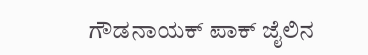ಗೌಡನಾಯಕ್ ಪಾಕ್ ಜೈಲಿನ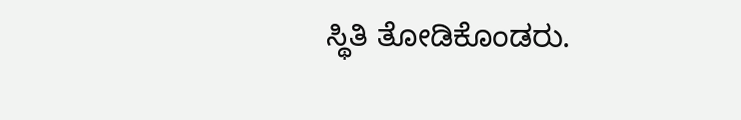ಸ್ಥಿತಿ ತೋಡಿಕೊಂಡರು.